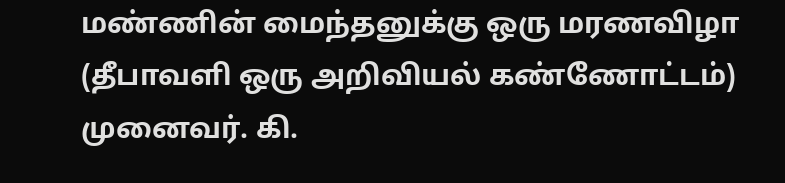மண்ணின் மைந்தனுக்கு ஒரு மரணவிழா
(தீபாவளி ஒரு அறிவியல் கண்ணோட்டம்)
முனைவர். கி.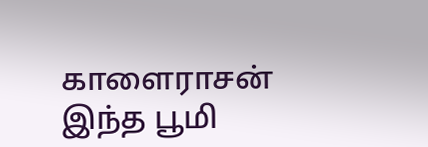காளைராசன்
இந்த பூமி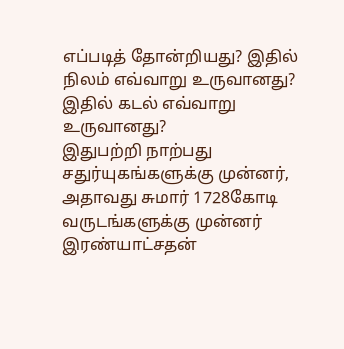எப்படித் தோன்றியது? இதில் நிலம் எவ்வாறு உருவானது? இதில் கடல் எவ்வாறு உருவானது?
இதுபற்றி நாற்பது சதுர்யுகங்களுக்கு முன்னர், அதாவது சுமார் 1728கோடி வருடங்களுக்கு முன்னர் இரண்யாட்சதன்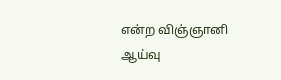என்ற விஞ்ஞானி ஆய்வு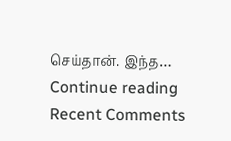செய்தான். இந்த… Continue reading
Recent Comments